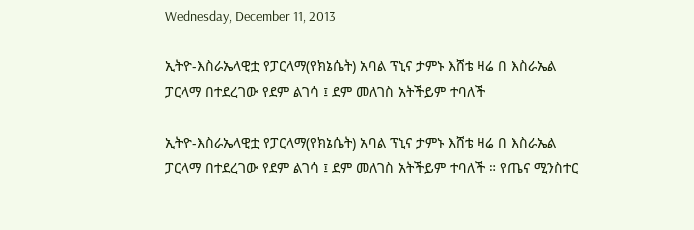Wednesday, December 11, 2013

ኢትዮ-እስራኤላዊቷ የፓርላማ(የክኔሴት) አባል ፕኒና ታምኑ እሸቴ ዛሬ በ እስራኤል ፓርላማ በተደረገው የደም ልገሳ ፤ ደም መለገስ አትችይም ተባለች

ኢትዮ-እስራኤላዊቷ የፓርላማ(የክኔሴት) አባል ፕኒና ታምኑ እሸቴ ዛሬ በ እስራኤል ፓርላማ በተደረገው የደም ልገሳ ፤ ደም መለገስ አትችይም ተባለች ። የጤና ሚንስተር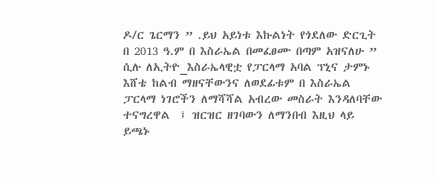ዶ/ር ጌርማን ” .ይህ አይነቱ እኩልነት የጎደለው ድርጊት በ 2013 ዓ.ም በ እስራኤል በመፈፀሙ በጣም አዝናለሁ ” ሲሉ ለኢትዮ_እስራኤላዊቷ የፓርላማ አባል ፕኒና ታምኑ እሸቴ ከልብ ማዘናቸውንና ለወደፊቱም በ እስራኤል ፓርላማ ነገሮችን ለማሻሻል አብረው መስራት እንዳለባቸው ተናግረዋል  ፤ ዝርዝር ዘገባውን ለማንበብ እዚህ ላይ ይጫኑ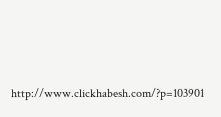http://www.clickhabesh.com/?p=103901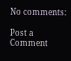No comments:

Post a Comment